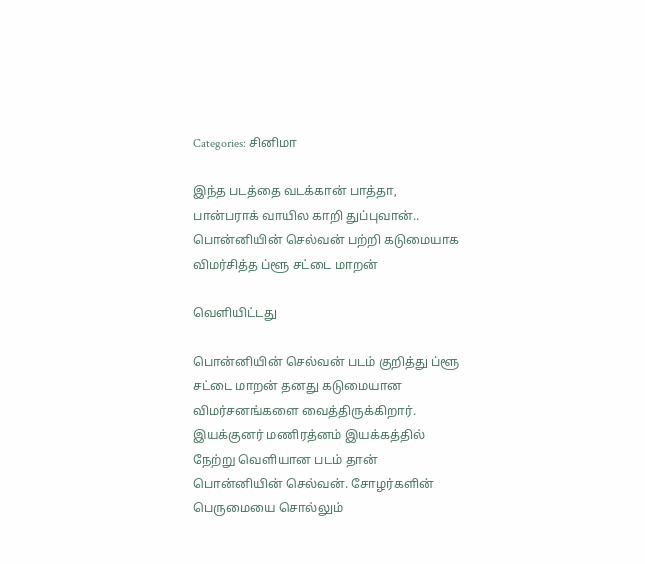Categories: சினிமா

இந்த படத்தை வடக்கான் பாத்தா, பான்பராக் வாயில காறி துப்புவான்.. பொன்னியின் செல்வன் பற்றி கடுமையாக விமர்சித்த ப்ளூ சட்டை மாறன்

வெளியிட்டது

பொன்னியின் செல்வன் படம் குறித்து ப்ளூ சட்டை மாறன் தனது கடுமையான விமர்சனங்களை வைத்திருக்கிறார். இயக்குனர் மணிரத்னம் இயக்கத்தில் நேற்று வெளியான படம் தான் பொன்னியின் செல்வன். சோழர்களின் பெருமையை சொல்லும்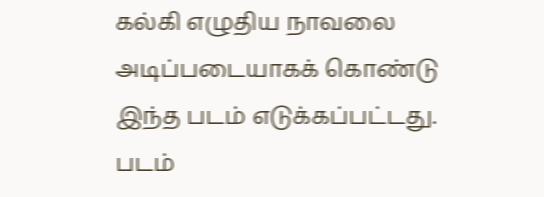கல்கி எழுதிய நாவலை அடிப்படையாகக் கொண்டு இந்த படம் எடுக்கப்பட்டது. படம்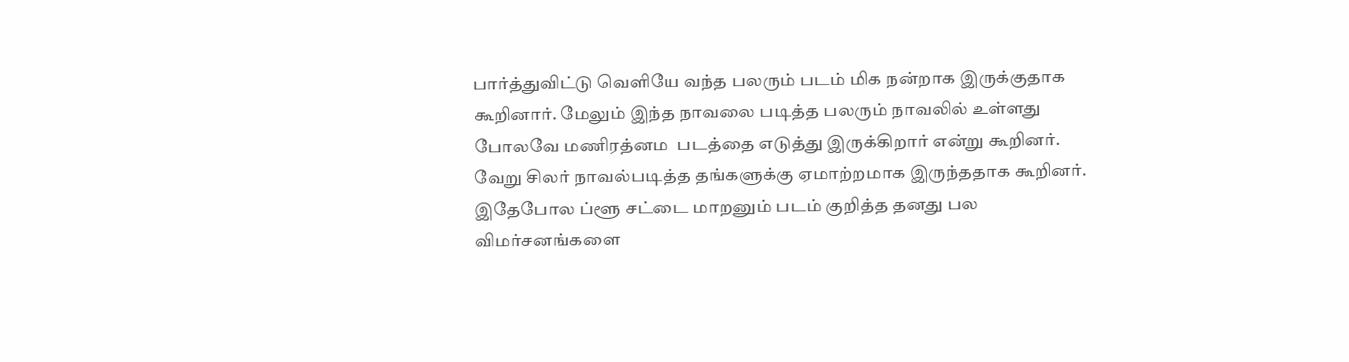பார்த்துவிட்டு வெளியே வந்த பலரும் படம் மிக நன்றாக இருக்குதாக கூறினார். மேலும் இந்த நாவலை படித்த பலரும் நாவலில் உள்ளது போலவே மணிரத்னம  படத்தை எடுத்து இருக்கிறார் என்று கூறினர். வேறு சிலர் நாவல்படித்த தங்களுக்கு ஏமாற்றமாக இருந்ததாக கூறினர். இதேபோல ப்ளூ சட்டை மாறனும் படம் குறித்த தனது பல விமர்சனங்களை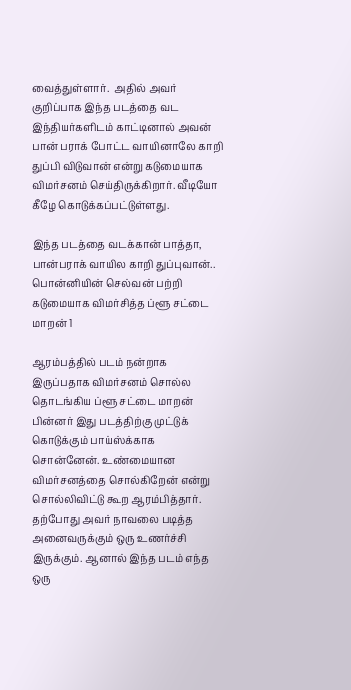வைத்துள்ளார்.  அதில் அவர் குறிப்பாக இந்த படத்தை வட இந்தியர்களிடம் காட்டினால் அவன் பான் பராக் போட்ட வாயினாலே காறி துப்பி விடுவான் என்று கடுமையாக விமர்சனம் செய்திருக்கிறார். வீடியோ கீழே கொடுக்கப்பட்டுள்ளது.

இந்த படத்தை வடக்கான் பாத்தா, பான்பராக் வாயில காறி துப்புவான்.. பொன்னியின் செல்வன் பற்றி கடுமையாக விமர்சித்த ப்ளூ சட்டை மாறன் 1

ஆரம்பத்தில் படம் நன்றாக இருப்பதாக விமர்சனம் சொல்ல தொடங்கிய ப்ளூ சட்டை மாறன் பின்னர் இது படத்திற்கு முட்டுக் கொடுக்கும் பாய்ஸ்க்காக சொன்னேன். உண்மையான விமர்சனத்தை சொல்கிறேன் என்று சொல்லிவிட்டு கூற ஆரம்பித்தார். தற்போது அவர் நாவலை படித்த அனைவருக்கும் ஒரு உணர்ச்சி இருக்கும். ஆனால் இந்த படம் எந்த ஒரு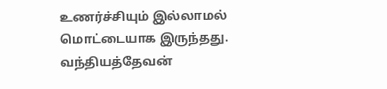உணர்ச்சியும் இல்லாமல் மொட்டையாக இருந்தது. வந்தியத்தேவன்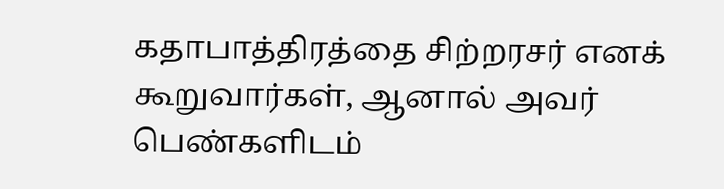கதாபாத்திரத்தை சிற்றரசர் எனக் கூறுவார்கள், ஆனால் அவர் பெண்களிடம்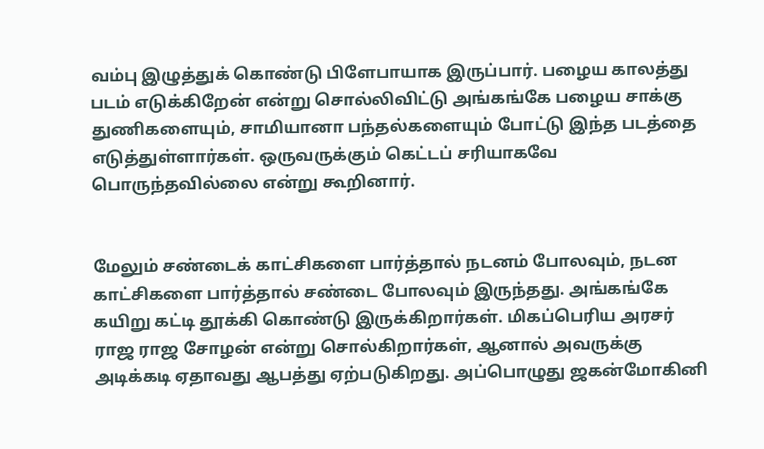வம்பு இழுத்துக் கொண்டு பிளேபாயாக இருப்பார். பழைய காலத்து படம் எடுக்கிறேன் என்று சொல்லிவிட்டு அங்கங்கே பழைய சாக்கு துணிகளையும், சாமியானா பந்தல்களையும் போட்டு இந்த படத்தை எடுத்துள்ளார்கள். ஒருவருக்கும் கெட்டப் சரியாகவே பொருந்தவில்லை என்று கூறினார்.


மேலும் சண்டைக் காட்சிகளை பார்த்தால் நடனம் போலவும், நடன காட்சிகளை பார்த்தால் சண்டை போலவும் இருந்தது. அங்கங்கே கயிறு கட்டி தூக்கி கொண்டு இருக்கிறார்கள். மிகப்பெரிய அரசர் ராஜ ராஜ சோழன் என்று சொல்கிறார்கள், ஆனால் அவருக்கு அடிக்கடி ஏதாவது ஆபத்து ஏற்படுகிறது. அப்பொழுது ஜகன்மோகினி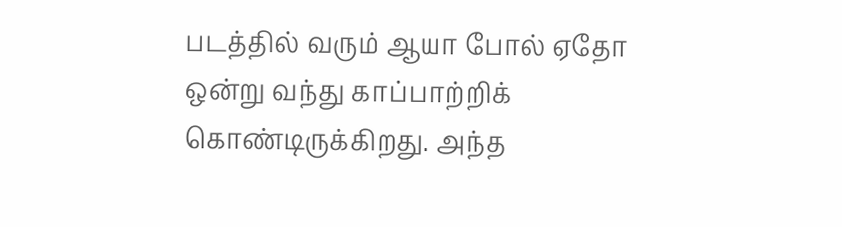படத்தில் வரும் ஆயா போல் ஏதோ ஒன்று வந்து காப்பாற்றிக் கொண்டிருக்கிறது. அந்த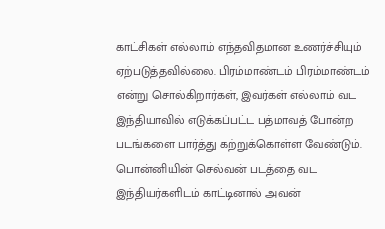காட்சிகள் எல்லாம் எந்தவிதமான உணர்ச்சியும் ஏற்படுத்தவில்லை. பிரம்மாண்டம் பிரம்மாண்டம் என்று சொல்கிறார்கள், இவர்கள் எல்லாம் வட இந்தியாவில் எடுக்கப்பட்ட பத்மாவத் போன்ற படங்களை பார்த்து கற்றுக்கொள்ள வேண்டும். பொன்னியின் செல்வன் படத்தை வட இந்தியர்களிடம் காட்டினால் அவன்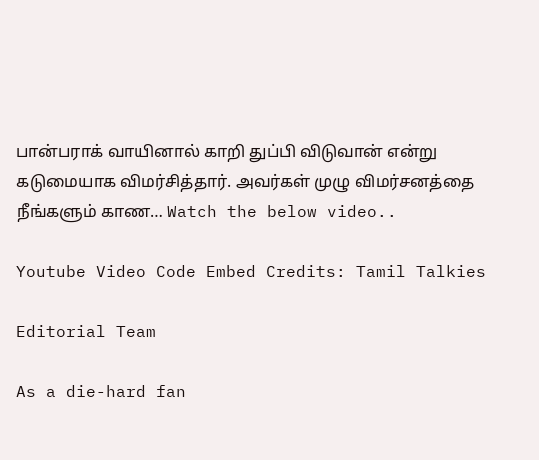பான்பராக் வாயினால் காறி துப்பி விடுவான் என்று கடுமையாக விமர்சித்தார். அவர்கள் முழு விமர்சனத்தை நீங்களும் காண… Watch the below video..

Youtube Video Code Embed Credits: Tamil Talkies

Editorial Team

As a die-hard fan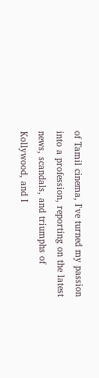of Tamil cinema, I've turned my passion into a profession, reporting on the latest news, scandals, and triumphs of Kollywood, and I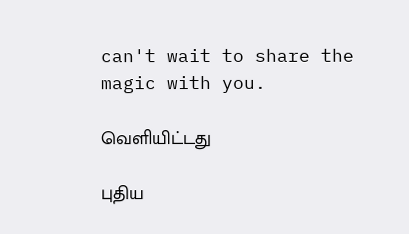can't wait to share the magic with you.

வெளியிட்டது

புதிய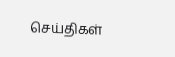செய்திகள்